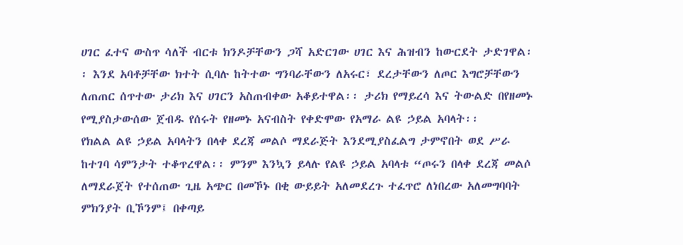ሀገር ፈተና ውስጥ ሳለች ብርቱ ክንዶቻቸውን ጋሻ አድርገው ሀገር እና ሕዝብን ከውርደት ታድገዋል፡፡ እንደ አባቶቻቸው ክተት ሲባሉ ከትተው ግንባራቸውን ለአሩር፣ ደረታቸውን ለጦር እግሮቻቸውን ለጠጠር ሰጥተው ታሪክ እና ሀገርን አስጠብቀው አቆይተዋል፡፡ ታሪክ የማይረሳ እና ትውልድ በየዘመኑ የሚያስታውሰው ጀብዱ የሰሩት የዘመኑ አናብስት የቀድሞው የአማራ ልዩ ኃይል አባላት፡፡
የክልል ልዩ ኃይል አባላትን በላቀ ደረጃ መልሶ ማደራጅት እንደሚያስፈልግ ታምኖበት ወደ ሥራ ከተገባ ሳምንታት ተቆጥረዋል፡፡ ምንም እንኳን ይላሉ የልዩ ኃይል አባላቱ “ጦሩን በላቀ ደረጃ መልሶ ለማደራጀት የተሰጠው ጊዜ አጭር በመኾኑ በቂ ውይይት አለመደረጉ ተፈጥሮ ለነበረው አለመግባባት ምክንያት ቢኾንም፤ በቀጣይ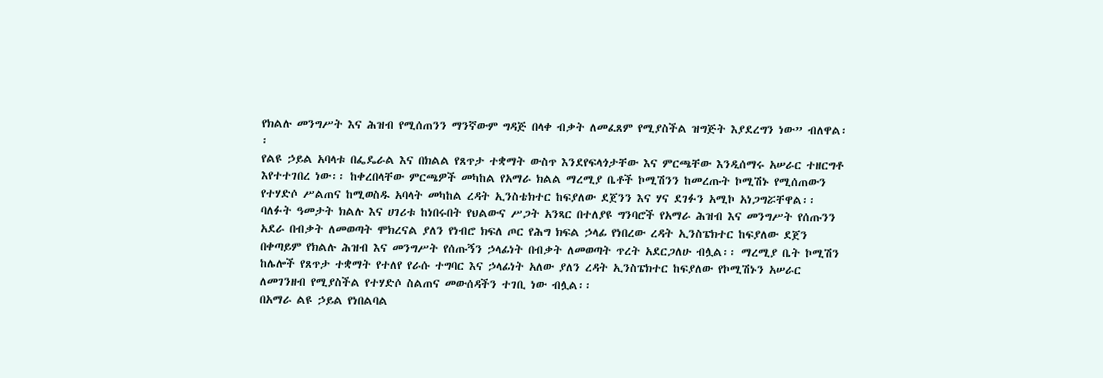የክልሉ መንግሥት እና ሕዝብ የሚሰጠንን ማንኛውም ግዳጅ በላቀ ብቃት ለመፈጸም የሚያስችል ዝግጅት እያደረግን ነው” ብለዋል፡፡
የልዩ ኃይል አባላቱ በፌዴራል እና በክልል የጸጥታ ተቋማት ውስጥ እንደየፍላጎታቸው እና ምርጫቸው እንዲሰማሩ አሠራር ተዘርግቶ እየተተገበረ ነው፡፡ ከቀረበላቸው ምርጫዎች መካከል የአማራ ክልል ማረሚያ ቤቶች ኮሚሽንን ከመረጡት ኮሚሽኑ የሚሰጠውን የተሃድሶ ሥልጠና ከሚወስዱ አባላት መካከል ረዳት ኢንስቴክተር ከፍያለው ደጀንን እና ሃና ደገፉን አሚኮ አነጋግሯቸዋል፡፡
ባለፉት ዓመታት ክልሉ እና ሀገሪቱ ከነበሩበት የህልውና ሥጋት አንጻር በተለያዩ ግንባሮች የአማራ ሕዝብ እና መንግሥት የሰጡንን አደራ በብቃት ለመወጣት ሞክረናል ያለን የነብሮ ክፍለ ጦር የሕግ ክፍል ኃላፊ የነበረው ረዳት ኢንስፔክተር ከፍያለው ደጀን በቀጣይም የክልሉ ሕዝብ እና መንግሥት የሰጡኝን ኃላፊነት በብቃት ለመወጣት ጥረት አደርጋለሁ ብሏል፡፡ ማረሚያ ቤት ኮሚሽን ከሌሎች የጸጥታ ተቋማት የተለየ የራሱ ተግባር እና ኃላፊነት አለው ያለን ረዳት ኢንስፔክተር ከፍያለው የኮሚሽኑን አሠራር ለመገንዘብ የሚያስችል የተሃድሶ ስልጠና መውሰዳችን ተገቢ ነው ብሏል፡፡
በአማራ ልዩ ኃይል የነበልባል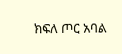ክፍለ ጦር አባል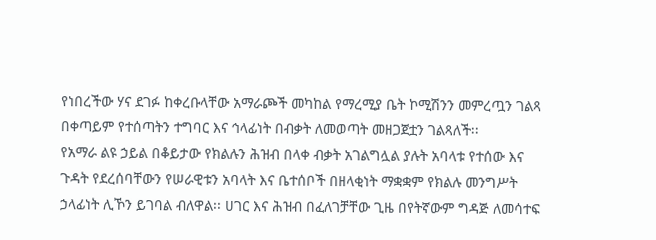የነበረችው ሃና ደገፉ ከቀረቡላቸው አማራጮች መካከል የማረሚያ ቤት ኮሚሽንን መምረጧን ገልጻ በቀጣይም የተሰጣትን ተግባር እና ኅላፊነት በብቃት ለመወጣት መዘጋጀቷን ገልጻለች፡፡
የአማራ ልዩ ኃይል በቆይታው የክልሉን ሕዝብ በላቀ ብቃት አገልግሏል ያሉት አባላቱ የተሰው እና ጉዳት የደረሰባቸውን የሠራዊቱን አባላት እና ቤተሰቦች በዘላቂነት ማቋቋም የክልሉ መንግሥት ኃላፊነት ሊኾን ይገባል ብለዋል፡፡ ሀገር እና ሕዝብ በፈለገቻቸው ጊዜ በየትኛውም ግዳጅ ለመሳተፍ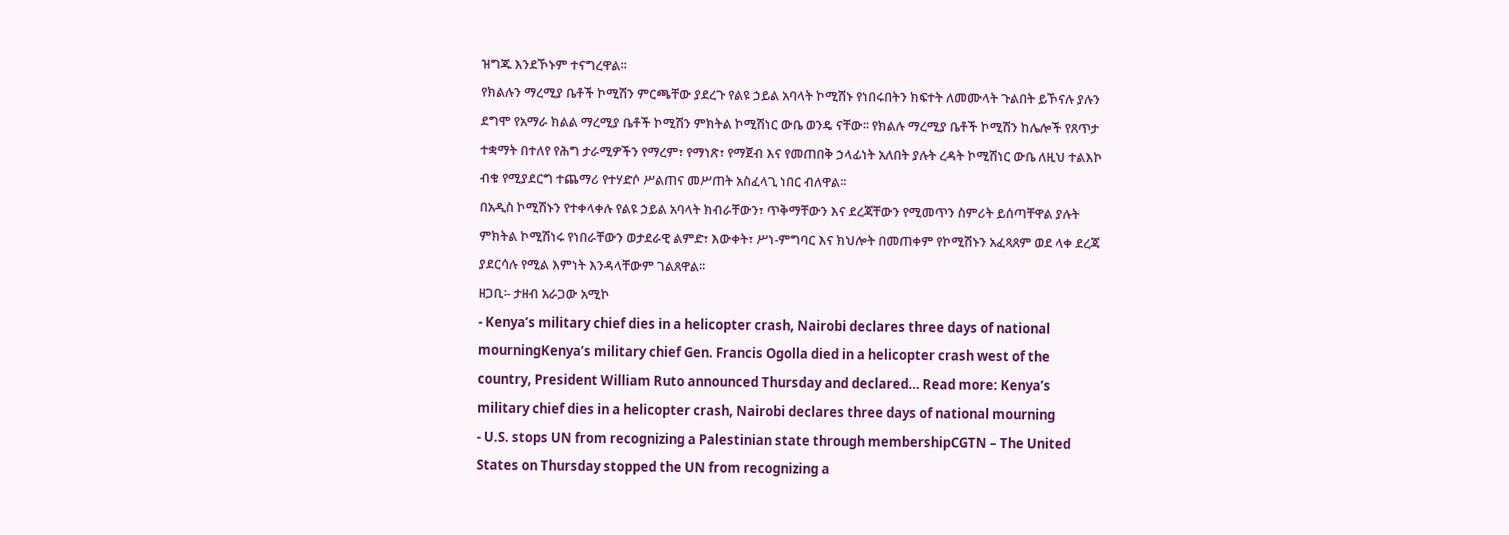ዝግጁ እንደኾኑም ተናግረዋል፡፡
የክልሉን ማረሚያ ቤቶች ኮሚሽን ምርጫቸው ያደረጉ የልዩ ኃይል አባላት ኮሚሽኑ የነበሩበትን ክፍተት ለመሙላት ጉልበት ይኾናሉ ያሉን ደግሞ የአማራ ክልል ማረሚያ ቤቶች ኮሚሽን ምክትል ኮሚሽነር ውቤ ወንዴ ናቸው፡፡ የክልሉ ማረሚያ ቤቶች ኮሚሽን ከሌሎች የጸጥታ ተቋማት በተለየ የሕግ ታራሚዎችን የማረም፣ የማነጽ፣ የማጀብ እና የመጠበቅ ኃላፊነት አለበት ያሉት ረዳት ኮሚሽነር ውቤ ለዚህ ተልእኮ ብቁ የሚያደርግ ተጨማሪ የተሃድሶ ሥልጠና መሥጠት አስፈላጊ ነበር ብለዋል፡፡
በአዲስ ኮሚሽኑን የተቀላቀሉ የልዩ ኃይል አባላት ክብራቸውን፣ ጥቅማቸውን እና ደረጃቸውን የሚመጥን ስምሪት ይሰጣቸዋል ያሉት ምክትል ኮሚሽነሩ የነበራቸውን ወታደራዊ ልምድ፣ እውቀት፣ ሥነ-ምግባር እና ክህሎት በመጠቀም የኮሚሽኑን አፈጻጸም ወደ ላቀ ደረጃ ያደርሳሉ የሚል እምነት እንዳላቸውም ገልጸዋል፡፡
ዘጋቢ፡- ታዘብ አራጋው አሚኮ
- Kenya’s military chief dies in a helicopter crash, Nairobi declares three days of national mourningKenya’s military chief Gen. Francis Ogolla died in a helicopter crash west of the country, President William Ruto announced Thursday and declared… Read more: Kenya’s military chief dies in a helicopter crash, Nairobi declares three days of national mourning
- U.S. stops UN from recognizing a Palestinian state through membershipCGTN – The United States on Thursday stopped the UN from recognizing a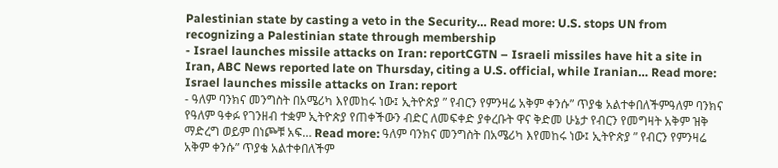Palestinian state by casting a veto in the Security… Read more: U.S. stops UN from recognizing a Palestinian state through membership
- Israel launches missile attacks on Iran: reportCGTN – Israeli missiles have hit a site in Iran, ABC News reported late on Thursday, citing a U.S. official, while Iranian… Read more: Israel launches missile attacks on Iran: report
- ዓለም ባንክና መንግስት በአሜሪካ እየመከሩ ነው፤ ኢትዮጵያ ” የብርን የምንዛሬ አቅም ቀንሱ” ጥያቄ አልተቀበለችምዓለም ባንክና የዓለም ዓቀፉ የገንዘብ ተቋም ኢትዮጵያ የጠቀችውን ብድር ለመፍቀድ ያቀረቡት ዋና ቅድመ ሁኔታ የብርን የመግዛት አቅም ዝቅ ማድረግ ወይም በነጮቹ አፍ… Read more: ዓለም ባንክና መንግስት በአሜሪካ እየመከሩ ነው፤ ኢትዮጵያ ” የብርን የምንዛሬ አቅም ቀንሱ” ጥያቄ አልተቀበለችም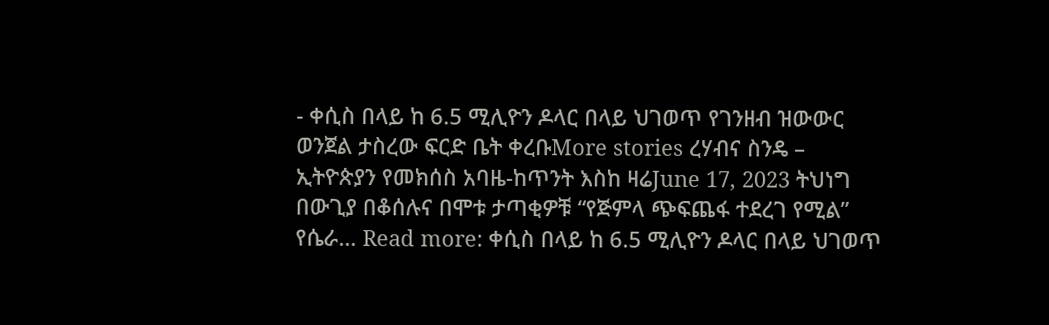- ቀሲስ በላይ ከ 6.5 ሚሊዮን ዶላር በላይ ህገወጥ የገንዘብ ዝውውር ወንጀል ታስረው ፍርድ ቤት ቀረቡMore stories ረሃብና ስንዴ – ኢትዮጵያን የመክሰስ አባዜ-ከጥንት እስከ ዛሬJune 17, 2023 ትህነግ በውጊያ በቆሰሉና በሞቱ ታጣቂዎቹ “የጅምላ ጭፍጨፋ ተደረገ የሚል” የሴራ… Read more: ቀሲስ በላይ ከ 6.5 ሚሊዮን ዶላር በላይ ህገወጥ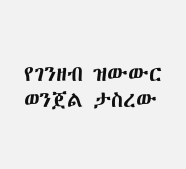የገንዘብ ዝውውር ወንጀል ታስረው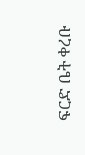ፍርድ ቤት ቀረቡ